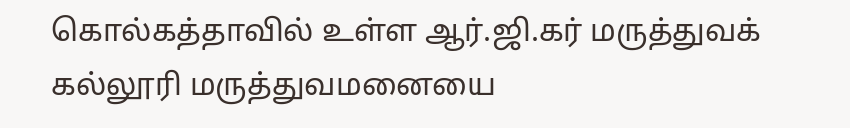கொல்கத்தாவில் உள்ள ஆர்.ஜி.கர் மருத்துவக் கல்லூரி மருத்துவமனையை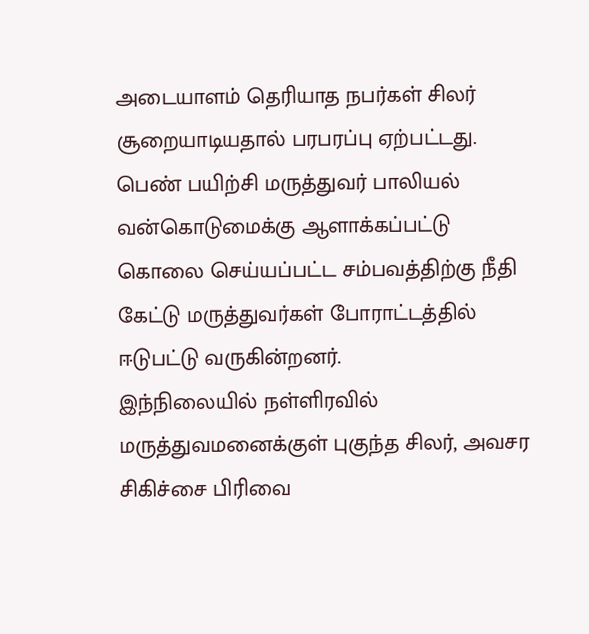அடையாளம் தெரியாத நபர்கள் சிலர் சூறையாடியதால் பரபரப்பு ஏற்பட்டது.
பெண் பயிற்சி மருத்துவர் பாலியல் வன்கொடுமைக்கு ஆளாக்கப்பட்டு கொலை செய்யப்பட்ட சம்பவத்திற்கு நீதி கேட்டு மருத்துவர்கள் போராட்டத்தில் ஈடுபட்டு வருகின்றனர்.
இந்நிலையில் நள்ளிரவில் மருத்துவமனைக்குள் புகுந்த சிலர், அவசர சிகிச்சை பிரிவை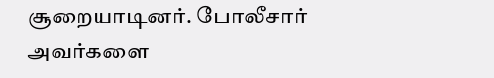சூறையாடினர். போலீசார் அவர்களை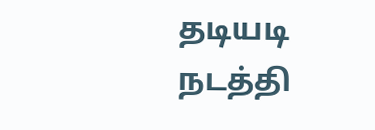தடியடி நடத்தி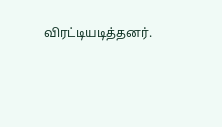விரட்டியடித்தனர்.